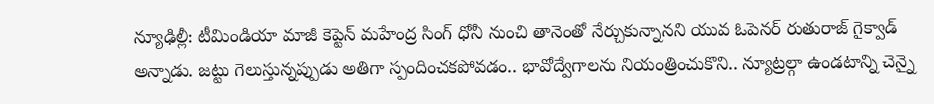న్యూఢిల్లీ: టీమిండియా మాజీ కెప్టెన్ మహేంద్ర సింగ్ ధోనీ నుంచి తానెంతో నేర్చుకున్నానని యువ ఓపెనర్ రుతురాజ్ గైక్వాడ్ అన్నాడు. జట్టు గెలుస్తున్నప్పుడు అతిగా స్పందించకపోవడం.. భావోద్వేగాలను నియంత్రించుకొని.. న్యూట్రల్గా ఉండటాన్ని చెన్నై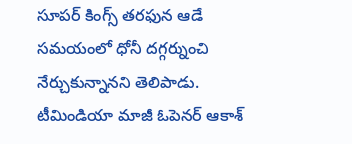సూపర్ కింగ్స్ తరఫున ఆడే సమయంలో ధోనీ దగ్గర్నుంచి నేర్చుకున్నానని తెలిపాడు. టీమిండియా మాజీ ఓపెనర్ ఆకాశ్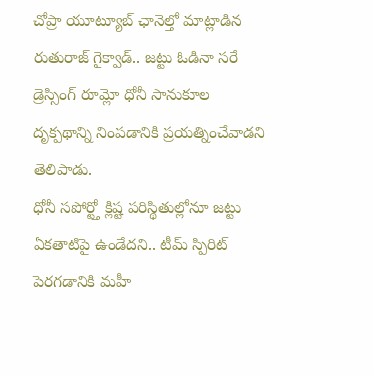చోప్రా యూట్యూబ్ ఛానెల్తో మాట్లాడిన రుతురాజ్ గైక్వాడ్.. జట్టు ఓడినా సరే డ్రెస్సింగ్ రూమ్లో ధోనీ సానుకూల దృక్పథాన్ని నింపడానికి ప్రయత్నించేవాడని తెలిపాడు.
ధోనీ సపోర్ట్తో క్లిష్ట పరిస్థితుల్లోనూ జట్టు ఏకతాటిపై ఉండేదని.. టీమ్ స్పిరిట్ పెరగడానికి మహీ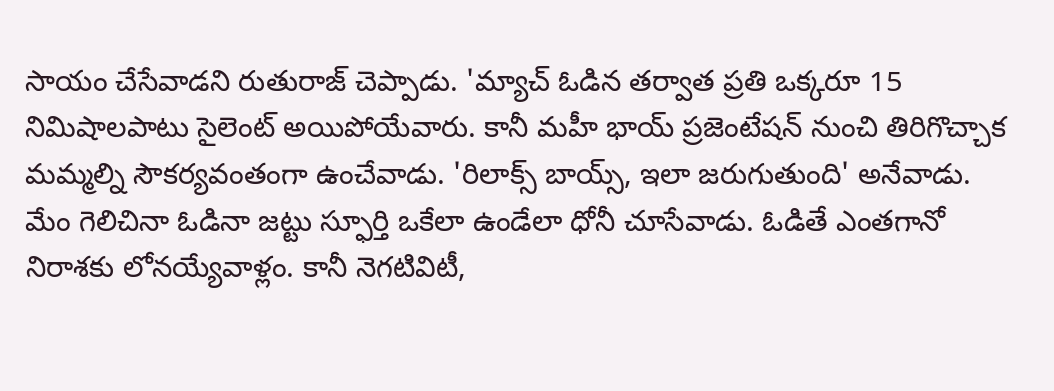సాయం చేసేవాడని రుతురాజ్ చెప్పాడు. 'మ్యాచ్ ఓడిన తర్వాత ప్రతి ఒక్కరూ 15 నిమిషాలపాటు సైలెంట్ అయిపోయేవారు. కానీ మహీ భాయ్ ప్రజెంటేషన్ నుంచి తిరిగొచ్చాక మమ్మల్ని సౌకర్యవంతంగా ఉంచేవాడు. 'రిలాక్స్ బాయ్స్, ఇలా జరుగుతుంది' అనేవాడు. మేం గెలిచినా ఓడినా జట్టు స్ఫూర్తి ఒకేలా ఉండేలా ధోనీ చూసేవాడు. ఓడితే ఎంతగానో నిరాశకు లోనయ్యేవాళ్లం. కానీ నెగటివిటీ,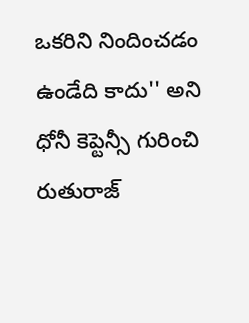ఒకరిని నిందించడం ఉండేది కాదు'' అని ధోనీ కెప్టెన్సీ గురించి రుతురాజ్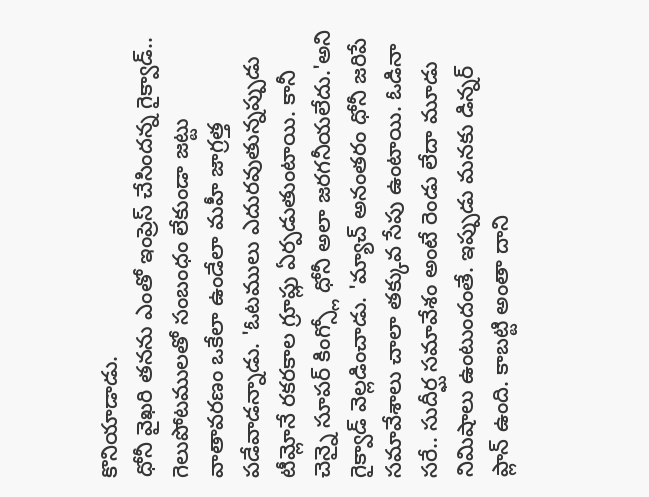కొనియాడాడు.
ధోనీ వైఖరి తనను ఎంతో ఇంప్రెస్ చేసిందన్న గైక్వాడ్.. గెలుపోటములతో సంబంధం లేకుండా జట్టు వాతావరణం ఒకేలా ఉండేలా మహీ జాగ్రత్త పడేవాడన్నాడు. 'ఓటములు ఎదురవుతున్నప్పుడు టీమ్లోనే రకరకాల గ్రూప్లు ఏర్పడుతుంటాయి. కానీ చెన్నై సూపర్ కింగ్స్లో ధోనీ అలా జరగనీయలేదు.'అని గైక్వాడ్ వెల్లడించాడు. 'మ్యాచ్ అనంతరం ధోనీ జరిపే సమావేశాలు చాలా తక్కువ సేపు ఉంటాయి. ఓడినా సరే.. సుదీర్ఘ సమావేశం అంటే రెండు లేదా మూడు నిమిషాలు ఉంటుందంతే. ఇప్పుడు మనకు డిన్నర్ ప్లాన్ ఉంది. కాబట్టి అంతా దాని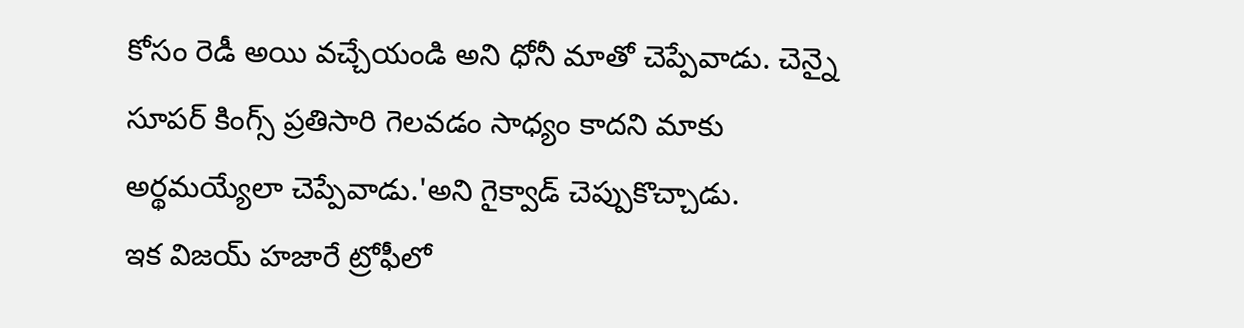కోసం రెడీ అయి వచ్చేయండి అని ధోనీ మాతో చెప్పేవాడు. చెన్నై సూపర్ కింగ్స్ ప్రతిసారి గెలవడం సాధ్యం కాదని మాకు అర్థమయ్యేలా చెప్పేవాడు.'అని గైక్వాడ్ చెప్పుకొచ్చాడు.
ఇక విజయ్ హజారే ట్రోఫీలో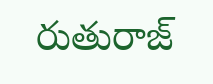రుతురాజ్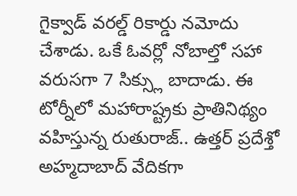గైక్వాడ్ వరల్డ్ రికార్డు నమోదు చేశాడు. ఒకే ఓవర్లో నోబాల్తో సహా వరుసగా 7 సిక్స్లు బాదాడు. ఈ టోర్నీలో మహారాష్ట్రకు ప్రాతినిథ్యం వహిస్తున్న రుతురాజ్.. ఉత్తర్ ప్రదేశ్తో అహ్మదాబాద్ వేదికగా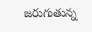జరుగుతున్న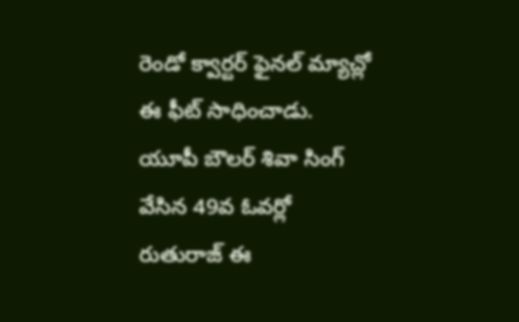రెండో క్వార్టర్ ఫైనల్ మ్యాచ్లో ఈ ఫీట్ సాధించాడు. యూపీ బౌలర్ శివా సింగ్ వేసిన 49వ ఓవర్లో రుతురాజ్ ఈ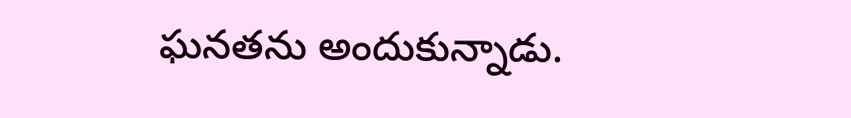ఘనతను అందుకున్నాడు.